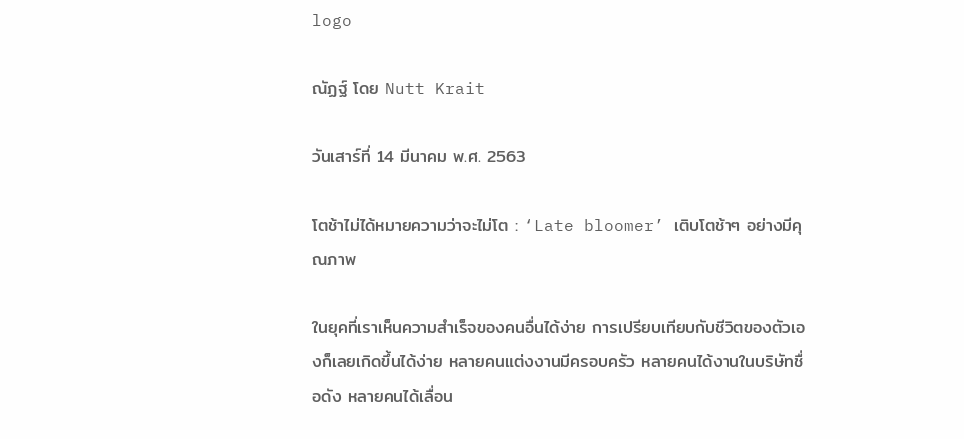logo

ณัฏฐ์ โดย Nutt Krait

วันเสาร์ที่ 14 มีนาคม พ.ศ. 2563

โตช้าไม่ได้หมายความว่าจะไม่โต : ‘Late bloomer’ เติบโตช้าๆ อย่างมีคุณภาพ

ในยุคที่เราเห็นความสำเร็จของคนอื่นได้ง่าย การเปรียบเทียบกับชีวิตของตัวเองก็เลยเกิดขึ้นได้ง่าย หลายคนแต่งงานมีครอบครัว หลายคนได้งานในบริษัทชื่อดัง หลายคนได้เลื่อน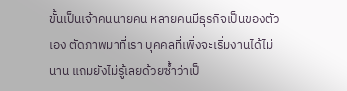ขั้นเป็นเจ้าคนนายคน หลายคนมีธุรกิจเป็นของตัวเอง ตัดภาพมาที่เรา บุคคลที่เพิ่งจะเริ่มงานได้ไม่นาน แถมยังไม่รู้เลยด้วยซ้ำว่าเป็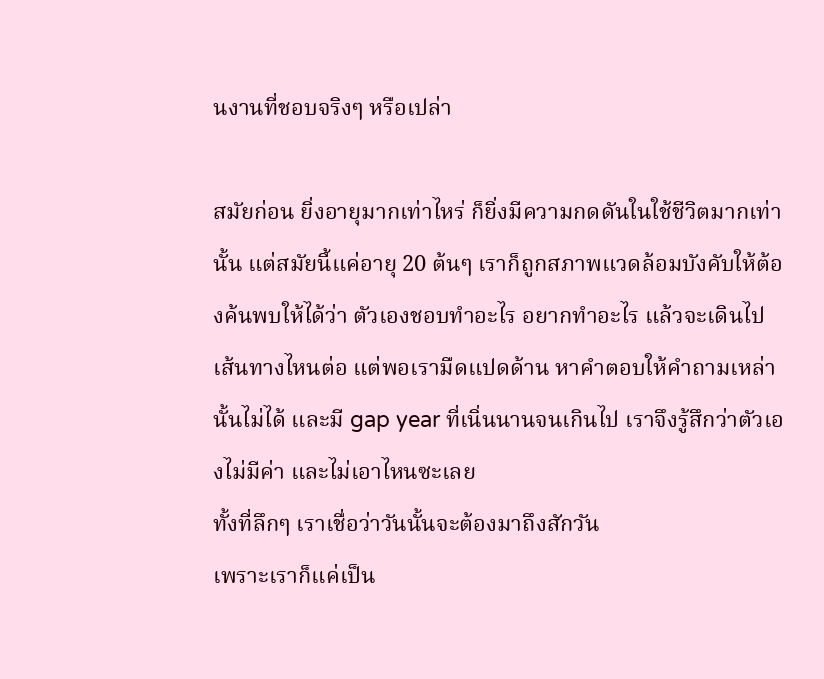นงานที่ชอบจริงๆ หรือเปล่า

สมัยก่อน ยิ่งอายุมากเท่าไหร่ ก็ยิ่งมีความกดดันในใช้ชีวิตมากเท่านั้น แต่สมัยนี้แค่อายุ 20 ต้นๆ เราก็ถูกสภาพแวดล้อมบังคับให้ต้องค้นพบให้ได้ว่า ตัวเองชอบทำอะไร อยากทำอะไร แล้วจะเดินไปเส้นทางไหนต่อ แต่พอเรามืดแปดด้าน หาคำตอบให้คำถามเหล่านั้นไม่ได้ และมี gap year ที่เนิ่นนานจนเกินไป เราจึงรู้สึกว่าตัวเองไม่มีค่า และไม่เอาไหนซะเลย
ทั้งที่ลึกๆ เราเชื่อว่าวันนั้นจะต้องมาถึงสักวัน
เพราะเราก็แค่เป็น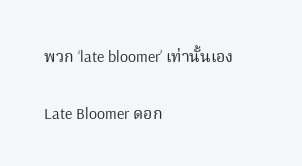พวก ‘late bloomer’ เท่านั้นเอง

Late Bloomer ดอก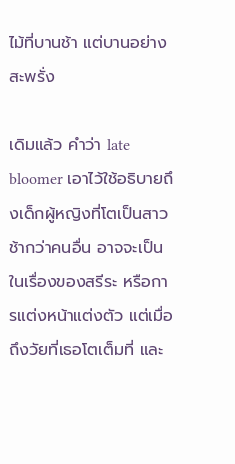ไม้ที่บานช้า แต่บานอย่างสะพรั่ง

เดิมแล้ว คำว่า late bloomer เอาไว้ใช้อธิบายถึงเด็กผู้หญิงที่โตเป็นสาวช้ากว่าคนอื่น อาจจะเป็นในเรื่องของสรีระ หรือการแต่งหน้าแต่งตัว แต่เมื่อถึงวัยที่เธอโตเต็มที่ และ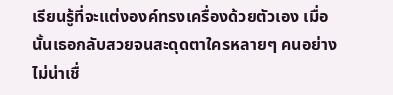เรียนรู้ที่จะแต่งองค์ทรงเครื่องด้วยตัวเอง เมื่อนั้นเธอกลับสวยจนสะดุดตาใครหลายๆ คนอย่างไม่น่าเชื่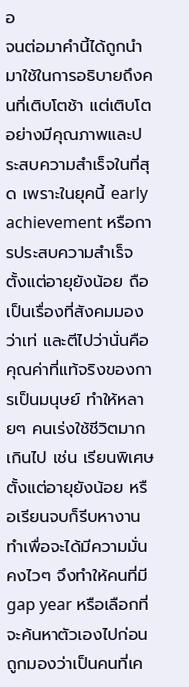อ
จนต่อมาคำนี้ได้ถูกนำมาใช้ในการอธิบายถึงคนที่เติบโตช้า แต่เติบโตอย่างมีคุณภาพและประสบความสำเร็จในที่สุด เพราะในยุคนี้ early achievement หรือการประสบความสำเร็จตั้งแต่อายุยังน้อย ถือเป็นเรื่องที่สังคมมองว่าเท่ และตีไปว่านั่นคือคุณค่าที่แท้จริงของการเป็นมนุษย์ ทำให้หลายๆ คนเร่งใช้ชีวิตมากเกินไป เช่น เรียนพิเศษตั้งแต่อายุยังน้อย หรือเรียนจบก็รีบหางานทำเพื่อจะได้มีความมั่นคงไวๆ จึงทำให้คนที่มี gap year หรือเลือกที่จะค้นหาตัวเองไปก่อนถูกมองว่าเป็นคนที่เค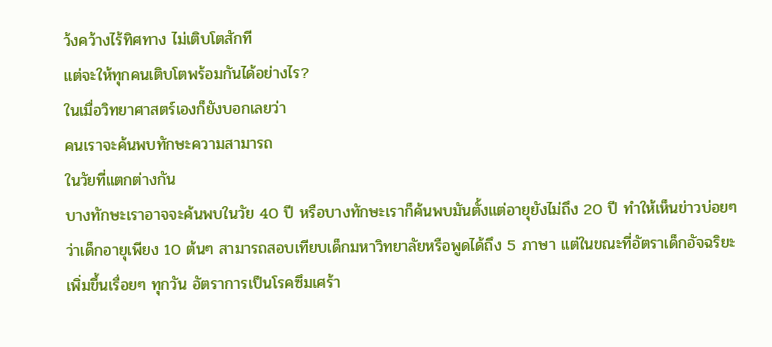ว้งคว้างไร้ทิศทาง ไม่เติบโตสักที
แต่จะให้ทุกคนเติบโตพร้อมกันได้อย่างไร?
ในเมื่อวิทยาศาสตร์เองก็ยังบอกเลยว่า
คนเราจะค้นพบทักษะความสามารถ
ในวัยที่แตกต่างกัน
บางทักษะเราอาจจะค้นพบในวัย 40 ปี หรือบางทักษะเราก็ค้นพบมันตั้งแต่อายุยังไม่ถึง 20 ปี ทำให้เห็นข่าวบ่อยๆ ว่าเด็กอายุเพียง 10 ต้นๆ สามารถสอบเทียบเด็กมหาวิทยาลัยหรือพูดได้ถึง 5 ภาษา แต่ในขณะที่อัตราเด็กอัจฉริยะเพิ่มขึ้นเรื่อยๆ ทุกวัน อัตราการเป็นโรคซึมเศร้า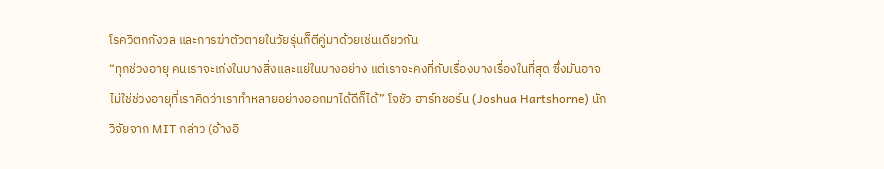โรควิตกกังวล และการฆ่าตัวตายในวัยรุ่นก็ตีคู่มาด้วยเช่นเดียวกัน
“ทุกช่วงอายุ คนเราจะเก่งในบางสิ่งและแย่ในบางอย่าง แต่เราจะคงที่กับเรื่องบางเรื่องในที่สุด ซึ่งมันอาจไม่ใช่ช่วงอายุที่เราคิดว่าเราทำหลายอย่างออกมาได้ดีก็ได้” โจชัว ฮาร์ทชอร์น (Joshua Hartshorne) นักวิจัยจาก MIT กล่าว (อ้างอิ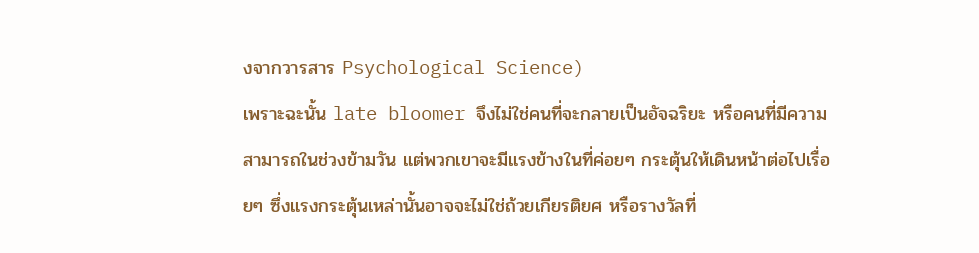งจากวารสาร Psychological Science)
เพราะฉะนั้น late bloomer จึงไม่ใช่คนที่จะกลายเป็นอัจฉริยะ หรือคนที่มีความสามารถในช่วงข้ามวัน แต่พวกเขาจะมีแรงข้างในที่ค่อยๆ กระตุ้นให้เดินหน้าต่อไปเรื่อยๆ ซึ่งแรงกระตุ้นเหล่านั้นอาจจะไม่ใช่ถ้วยเกียรติยศ หรือรางวัลที่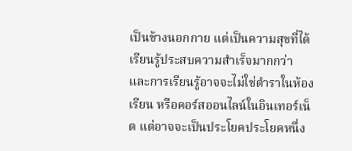เป็นข้างนอกกาย แต่เป็นความสุขที่ได้เรียนรู้ประสบความสำเร็จมากกว่า และการเรียนรู้อาจจะไม่ใช่ตำราในห้องเรียน หรือคอร์สออนไลน์ในอินเทอร์เน็ต แต่อาจจะเป็นประโยคประโยคหนึ่ง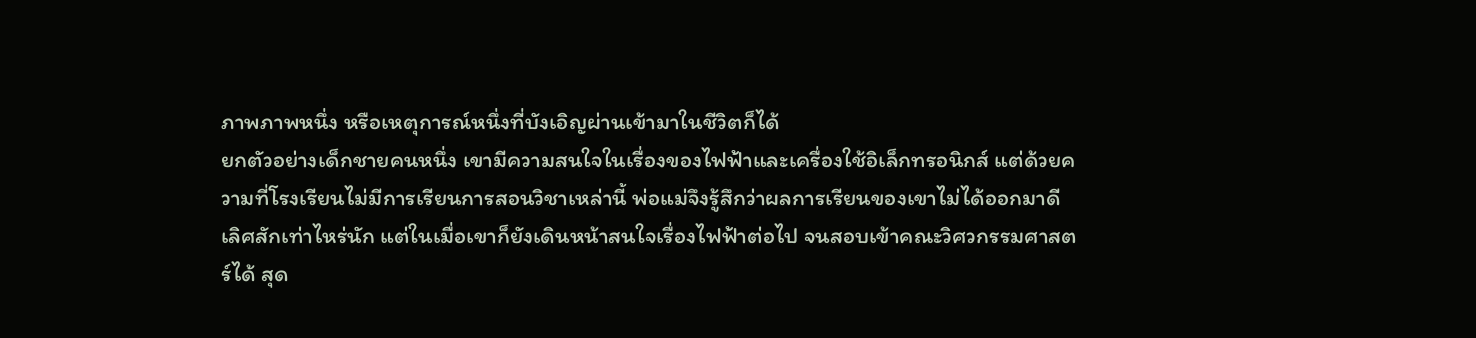ภาพภาพหนึ่ง หรือเหตุการณ์หนึ่งที่บังเอิญผ่านเข้ามาในชีวิตก็ได้
ยกตัวอย่างเด็กชายคนหนึ่ง เขามีความสนใจในเรื่องของไฟฟ้าและเครื่องใช้อิเล็กทรอนิกส์ แต่ด้วยความที่โรงเรียนไม่มีการเรียนการสอนวิชาเหล่านี้ พ่อแม่จึงรู้สึกว่าผลการเรียนของเขาไม่ได้ออกมาดีเลิศสักเท่าไหร่นัก แต่ในเมื่อเขาก็ยังเดินหน้าสนใจเรื่องไฟฟ้าต่อไป จนสอบเข้าคณะวิศวกรรมศาสตร์ได้ สุด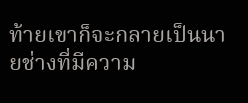ท้ายเขาก็จะกลายเป็นนายช่างที่มีความ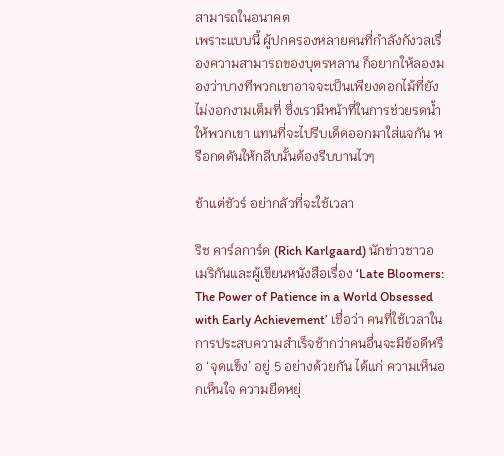สามารถในอนาคต
เพราะแบบนี้ ผู้ปกครองหลายคนที่กำลังกังวลเรื่องความสามารถของบุตรหลาน ก็อยากให้ลองมองว่าบางทีพวกเขาอาจจะเป็นเพียงดอกไม้ที่ยังไม่งอกงามเต็มที่ ซึ่งเรามีหน้าที่ในการช่วยรดน้ำให้พวกเขา แทนที่จะไปรีบเด็ดออกมาใส่แจกัน หรือกดดันให้กลีบนั้นต้องรีบบานไวๆ

ช้าแต่ชัวร์ อย่ากลัวที่จะใช้เวลา

ริช คาร์ลการ์ด (Rich Karlgaard) นักข่าวชาวอเมริกันและผู้เขียนหนังสือเรื่อง ‘Late Bloomers: The Power of Patience in a World Obsessed with Early Achievement’ เชื่อว่า คนที่ใช้เวลาในการประสบความสำเร็จช้ากว่าคนอื่นจะมีข้อดีหรือ ‘จุดแข็ง’ อยู่ 5 อย่างด้วยกัน ได้แก่ ความเห็นอกเห็นใจ ความยืดหยุ่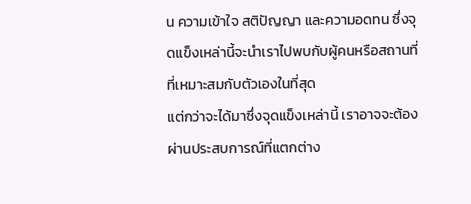น ความเข้าใจ สติปัญญา และความอดทน ซึ่งจุดแข็งเหล่านี้จะนำเราไปพบกับผู้คนหรือสถานที่ที่เหมาะสมกับตัวเองในที่สุด
แต่กว่าจะได้มาซึ่งจุดแข็งเหล่านี้ เราอาจจะต้องผ่านประสบการณ์ที่แตกต่าง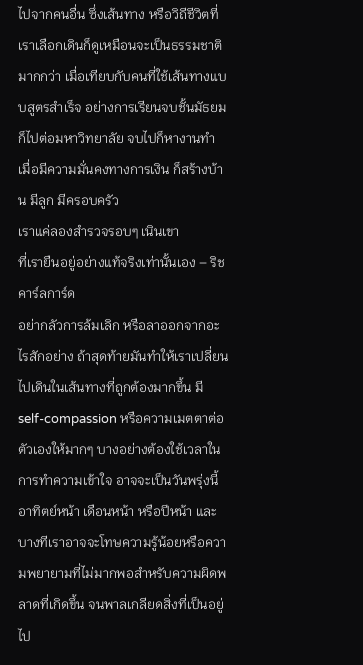ไปจากคนอื่น ซึ่งเส้นทาง หรือวิถีชีวิตที่เราเลือกเดินก็ดูเหมือนจะเป็นธรรมชาติมากกว่า เมื่อเทียบกับคนที่ใช้เส้นทางแบบสูตรสำเร็จ อย่างการเรียนจบชั้นมัธยม ก็ไปต่อมหาวิทยาลัย จบไปก็หางานทำ เมื่อมีความมั่นคงทางการเงิน ก็สร้างบ้าน มีลูก มีครอบครัว
เราแค่ลองสำรวจรอบๆ เนินเขา
ที่เรายืนอยู่อย่างแท้จริงเท่านั้นเอง – ริช คาร์ลการ์ด
อย่ากลัวการล้มเลิก หรือลาออกจากอะไรสักอย่าง ถ้าสุดท้ายมันทำให้เราเปลี่ยนไปเดินในเส้นทางที่ถูกต้องมากขึ้น มี self-compassion หรือความเมตตาต่อตัวเองให้มากๆ บางอย่างต้องใช้เวลาในการทำความเข้าใจ อาจจะเป็นวันพรุ่งนี้ อาทิตย์หน้า เดือนหน้า หรือปีหน้า และบางทีเราอาจจะโทษความรู้น้อยหรือความพยายามที่ไม่มากพอสำหรับความผิดพลาดที่เกิดขึ้น จนพาลเกลียดสิ่งที่เป็นอยู่ไป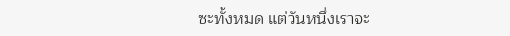ซะทั้งหมด แต่วันหนึ่งเราจะ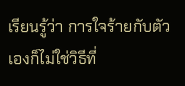เรียนรู้ว่า การใจร้ายกับตัวเองก็ไม่ใช่วิธีที่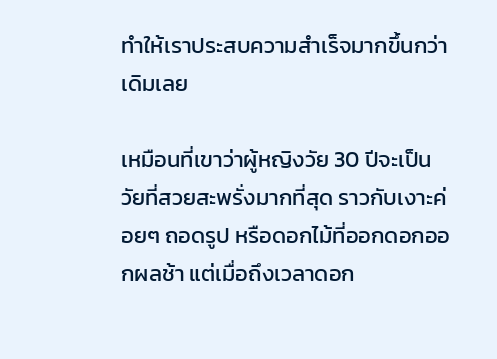ทำให้เราประสบความสำเร็จมากขึ้นกว่าเดิมเลย

เหมือนที่เขาว่าผู้หญิงวัย 30 ปีจะเป็นวัยที่สวยสะพรั่งมากที่สุด ราวกับเงาะค่อยๆ ถอดรูป หรือดอกไม้ที่ออกดอกออกผลช้า แต่เมื่อถึงเวลาดอก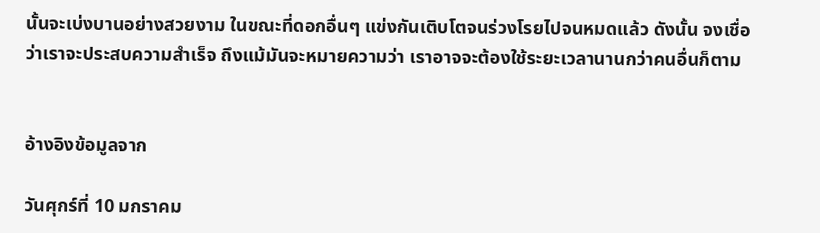นั้นจะเบ่งบานอย่างสวยงาม ในขณะที่ดอกอื่นๆ แข่งกันเติบโตจนร่วงโรยไปจนหมดแล้ว ดังนั้น จงเชื่อว่าเราจะประสบความสำเร็จ ถึงแม้มันจะหมายความว่า เราอาจจะต้องใช้ระยะเวลานานกว่าคนอื่นก็ตาม


อ้างอิงข้อมูลจาก

วันศุกร์ที่ 10 มกราคม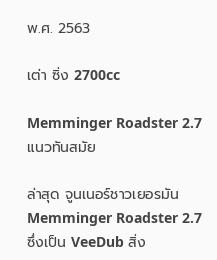พ.ศ. 2563

เต่า ซิ่ง 2700cc

Memminger Roadster 2.7 แนวทันสมัย

ล่าสุด จูนเนอร์ชาวเยอรมัน Memminger Roadster 2.7 ซึ่งเป็น VeeDub สิ่ง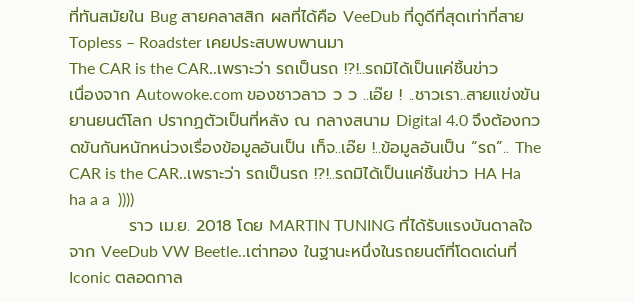ที่ทันสมัยใน Bug สายคลาสสิก ผลที่ได้คือ VeeDub ที่ดูดีที่สุดเท่าที่สาย Topless – Roadster เคยประสบพบพานมา
The CAR is the CAR..เพราะว่า รถเป็นรถ !?!..รถมิได้เป็นแค่ชิ้นข่าว
เนื่องจาก Autowoke.com ของชาวลาว ว ว ..เอ๊ย ! ..ชาวเรา..สายแข่งขันยานยนต์โลก ปรากฏตัวเป็นที่หลัง ณ กลางสนาม Digital 4.0 จึงต้องกวดขันกันหนักหน่วงเรื่องข้อมูลอันเป็น เท็จ..เอ๊ย !..ข้อมูลอันเป็น “รถ”.. The CAR is the CAR..เพราะว่า รถเป็นรถ !?!..รถมิได้เป็นแค่ชิ้นข่าว HA Ha ha a a  ))))
          ราว เม.ย. 2018 โดย MARTIN TUNING ที่ได้รับแรงบันดาลใจจาก VeeDub VW Beetle..เต่าทอง ในฐานะหนึ่งในรถยนต์ที่โดดเด่นที่ Iconic ตลอดกาล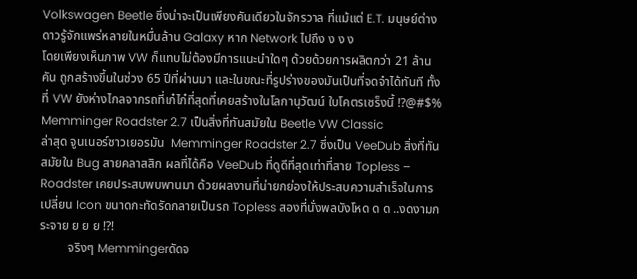Volkswagen Beetle ซึ่งน่าจะเป็นเพียงคันเดียวในจักรวาล ที่แม้แต่ E.T. มนุษย์ต่างดาวรู้จักแพร่หลายในหมื่นล้าน Galaxy หาก Network ไปถึง ง ง ง
โดยเพียงเห็นภาพ VW ก็แทบไม่ต้องมีการแนะนำใดๆ ด้วยด้วยการผลิตกว่า 21 ล้านคัน ถูกสร้างขึ้นในช่วง 65 ปีที่ผ่านมา และในขณะที่รูปร่างของมันเป็นที่จดจำได้ทันที ทั้งที่ VW ยังห่างไกลจากรถที่เก๋ไก๋ที่สุดที่เคยสร้างในโลกานุวัฒน์ ใบโคตรเซร็งนี้ !?@#$%
Memminger Roadster 2.7 เป็นสิ่งที่ทันสมัยใน Beetle VW Classic
ล่าสุด จูนเนอร์ชาวเยอรมัน  Memminger Roadster 2.7 ซึ่งเป็น VeeDub สิ่งที่ทันสมัยใน Bug สายคลาสสิก ผลที่ได้คือ VeeDub ที่ดูดีที่สุดเท่าที่สาย Topless – Roadster เคยประสบพบพานมา ด้วยผลงานที่น่ายกย่องให้ประสบความสำเร็จในการเปลี่ยน Icon ขนาดกะทัดรัดกลายเป็นรถ Topless สองที่นั่งพลบังโหด ด ด ..งดงามกระจาย ย ย ย !?!
         จริงๆ Memmingerดัดจ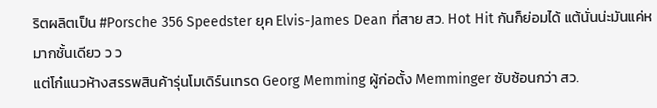ริตผลิตเป็น #Porsche 356 Speedster ยุค Elvis-James Dean ที่สาย สว. Hot Hit กันก็ย่อมได้ แต้นั่นน่ะมันแค่หมากชั้นเดียว ว ว
แต่โก๋แนวห้างสรรพสินค้ารุ่นโมเดิร์นเทรด Georg Memming ผู้ก่อตั้ง Memminger ซับซ้อนกว่า สว.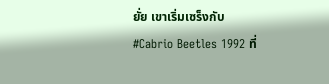ยั่ย เขาเริ่มเซร็งกับ  #Cabrio Beetles 1992 ที่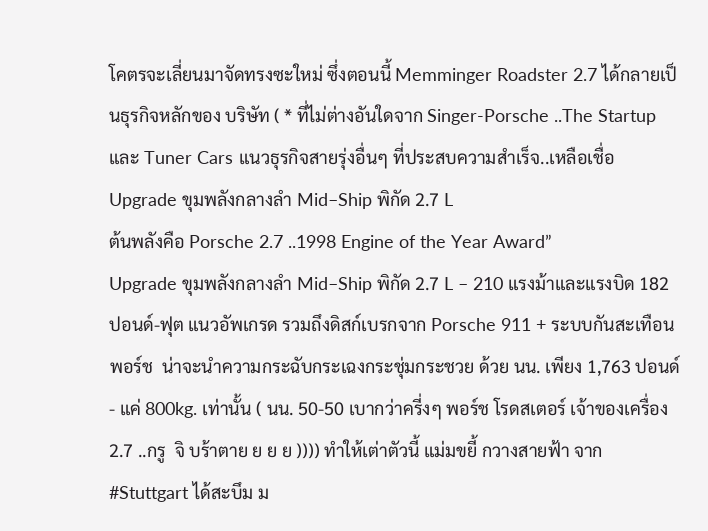โคตรจะเลี่ยนมาจัดทรงซะใหม่ ซึ่งตอนนี้ Memminger Roadster 2.7 ได้กลายเป็นธุรกิจหลักของ บริษัท ( * ที่ไม่ต่างอันใดจาก Singer-Porsche ..The Startup และ Tuner Cars แนวธุรกิจสายรุ่งอื่นๆ ที่ประสบความสำเร็จ..เหลือเชื่อ
Upgrade ขุมพลังกลางลำ Mid–Ship พิกัด 2.7 L
ต้นพลังคือ Porsche 2.7 ..1998 Engine of the Year Award”
Upgrade ขุมพลังกลางลำ Mid–Ship พิกัด 2.7 L – 210 แรงม้าและแรงบิด 182 ปอนด์-ฟุต แนวอัพเกรด รวมถึงดิสก์เบรกจาก Porsche 911 + ระบบกันสะเทือนพอร์ช  น่าจะนำความกระฉับกระเฉงกระชุ่มกระชวย ด้วย นน. เพียง 1,763 ปอนด์- แค่ 800kg. เท่านั้น ( นน. 50-50 เบากว่าครี่งๆ พอร์ช โรดสเตอร์ เจ้าของเครื่อง 2.7 ..กรู  จิ บร้าตาย ย ย ย )))) ทำให้เต่าตัวนี้ แม่มขยี้ กวางสายฟ้า จาก #Stuttgart ได้สะบึม ม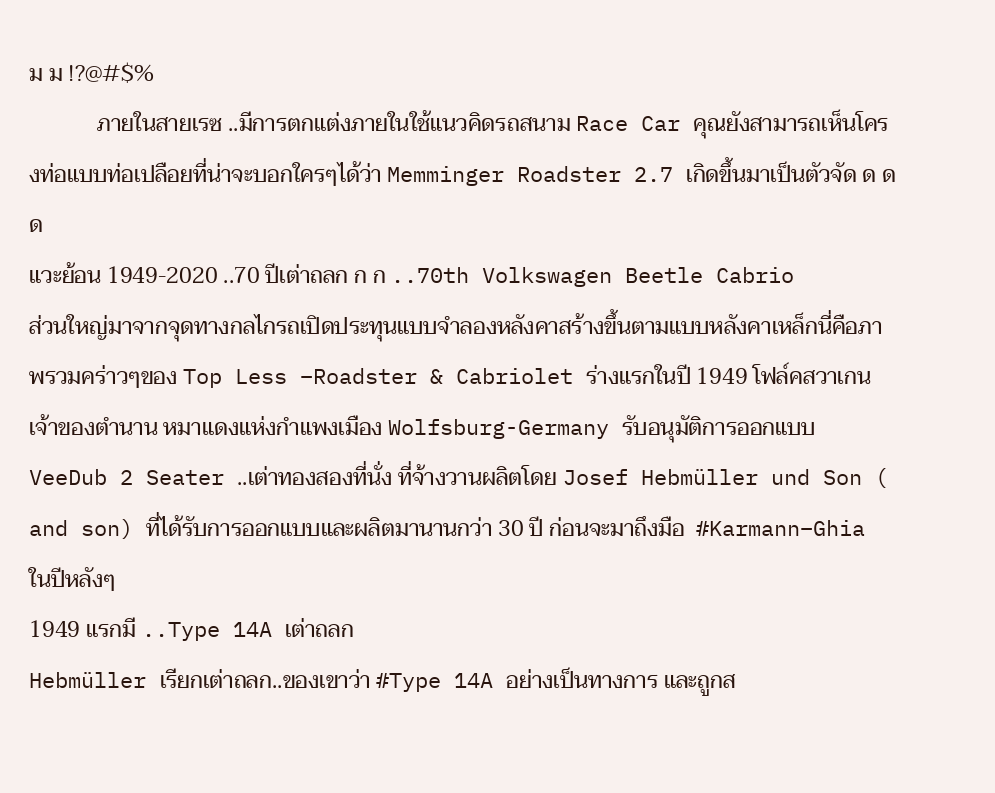ม ม !?@#$%
            ภายในสายเรซ ..มีการตกแต่งภายในใช้แนวคิดรถสนาม Race Car คุณยังสามารถเห็นโครงท่อแบบท่อเปลือยที่น่าจะบอกใครๆได้ว่า Memminger Roadster 2.7 เกิดขึ้นมาเป็นตัวจัด ด ด ด
แวะย้อน 1949-2020 ..70 ปีเต่าถลก ก ก ..70th Volkswagen Beetle Cabrio
ส่วนใหญ่มาจากจุดทางกลไกรถเปิดประทุนแบบจำลองหลังคาสร้างขึ้นตามแบบหลังคาเหล็กนี่คือภาพรวมคร่าวๆของ Top Less –Roadster & Cabriolet ร่างแรกในปี 1949 โฟล์คสวาเกนเจ้าของตำนาน หมาแดงแห่งกำแพงเมือง Wolfsburg-Germany รับอนุมัติการออกแบบ VeeDub 2 Seater ..เต่าทองสองที่นั่ง ที่จ้างวานผลิตโดย Josef Hebmüller und Son ( and son) ที่ได้รับการออกแบบและผลิตมานานกว่า 30 ปี ก่อนจะมาถึงมือ  #Karmann–Ghia ในปีหลังๆ
1949 แรกมี ..Type 14A เต่าถลก
Hebmüller เรียกเต่าถลก..ของเขาว่า #Type 14A อย่างเป็นทางการ และถูกส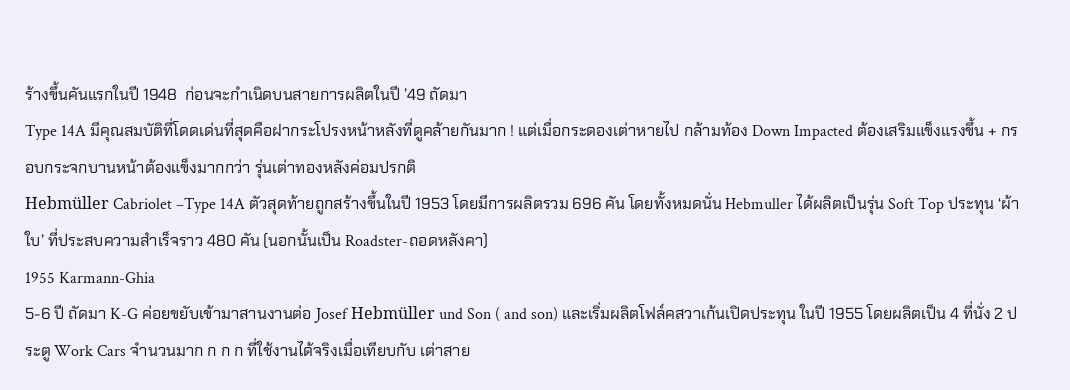ร้างขึ้นคันแรกในปี 1948  ก่อนจะกำเนิดบนสายการผลิตในปี ’49 ถัดมา
Type 14A มีคุณสมบัติที่โดดเด่นที่สุดคือฝากระโปรงหน้าหลังที่ดูคล้ายกันมาก ! แต่เมื่อกระดองเต่าหายไป กล้ามท้อง Down Impacted ต้องเสริมแข็งแรงขึ้น + กรอบกระจกบานหน้าต้องแข็งมากกว่า รุ่นเต่าทองหลังค่อมปรกติ
Hebmüller Cabriolet –Type 14A ตัวสุดท้ายถูกสร้างขึ้นในปี 1953 โดยมีการผลิตรวม 696 คัน โดยทั้งหมดนั่น Hebmuller ได้ผลิตเป็นรุ่น Soft Top ประทุน ‘ผ้าใบ’ ที่ประสบความสำเร็จราว 480 คัน (นอกนั้นเป็น Roadster-ถอดหลังคา)
1955 Karmann-Ghia
5-6 ปี ถัดมา K-G ค่อยขยับเข้ามาสานงานต่อ Josef Hebmüller und Son ( and son) และเริ่มผลิตโฟล์คสวาเก้นเปิดประทุน ในปี 1955 โดยผลิตเป็น 4 ที่นั่ง 2 ประตู Work Cars จำนวนมาก ก ก ก ที่ใช้งานได้จริงเมื่อเทียบกับ เต่าสาย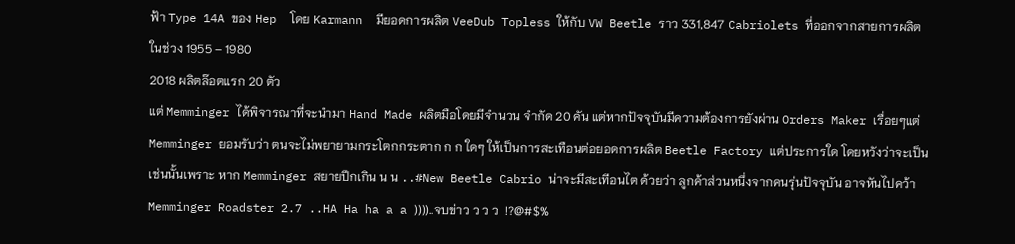ฟ้า Type 14A ของ Hep  โดย Karmann  มียอดการผลิต VeeDub Topless ให้กับ VW Beetle ราว 331,847 Cabriolets ที่ออกจากสายการผลิตในช่วง 1955 – 1980
2018 ผลิตล๊อตแรก 20 ตัว
แต่ Memminger ได้พิจารณาที่จะนำมา Hand Made ผลิตมือโดยมีจำนวน จำกัด 20 คัน แต่หากปัจจุบันมีความต้องการยังผ่าน Orders Maker เรื่อยๆแต่ Memminger ยอมรับว่า ตนจะไม่พยายามกระโตกกระตาก ก ก ใดๆ ให้เป็นการสะเทือนต่อยอดการผลิต Beetle Factory แต่ประการใด โดยหวังว่าจะเป็นเช่นนั้นเพราะ หาก Memminger สยายปีกเกิน น น ..#New Beetle Cabrio น่าจะมีสะเทีอนไต ด้วยว่า ลูกค้าส่วนหนึ่งจากคนรุ่นปัจจุบัน อาจหันไปคว้า Memminger Roadster 2.7 ..HA Ha ha a a ))))..จบข่าว ว ว ว  !?@#$%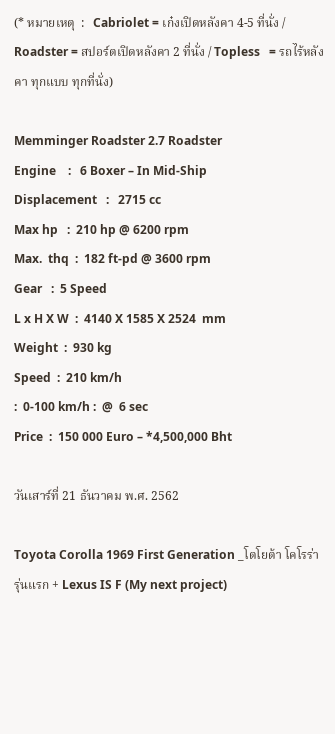(* หมายเหตุ  :   Cabriolet = เก๋งเปิดหลังคา 4-5 ที่นั่ง / Roadster = สปอร์ตเปิดหลังคา 2 ที่นั่ง / Topless   = รถไร้หลังคา ทุกแบบ ทุกที่นั่ง)

Memminger Roadster 2.7 Roadster
Engine    :   6 Boxer – In Mid-Ship
Displacement   :   2715 cc
Max hp   :  210 hp @ 6200 rpm
Max.  thq  :  182 ft-pd @ 3600 rpm
Gear   :  5 Speed
L x H X W  :  4140 X 1585 X 2524  mm
Weight  :  930 kg
Speed  :  210 km/h
:  0-100 km/h :  @  6 sec
Price  :  150 000 Euro – *4,500,000 Bht

วันเสาร์ที่ 21 ธันวาคม พ.ศ. 2562

Toyota Corolla 1969 First Generation _โตโยต้า โคโรร่า รุ่นแรก + Lexus IS F (My next project)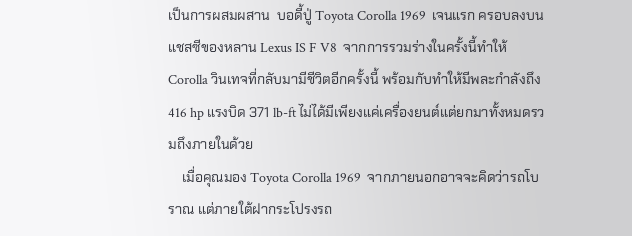เป็นการผสมผสาน  บอดี้ปู่ Toyota Corolla 1969  เจนแรก ครอบลงบน แชสซีของหลาน Lexus IS F V8  จากการรวมร่างในครั้งนี้ทำให้ Corolla วินเทจที่กลับมามีชีวิตอีกครั้งนี้ พร้อมกับทำให้มีพละกำลังถึง 416 hp แรงบิด 371 lb-ft ไม่ได้มีเพียงแค่เครื่องยนต์แต่ยกมาทั้งหมดรวมถึงภายในด้วย
    เมื่อคุณมอง Toyota Corolla 1969  จากภายนอกอาจจะคิดว่ารถโบราณ แต่ภายใต้ฝากระโปรงรถ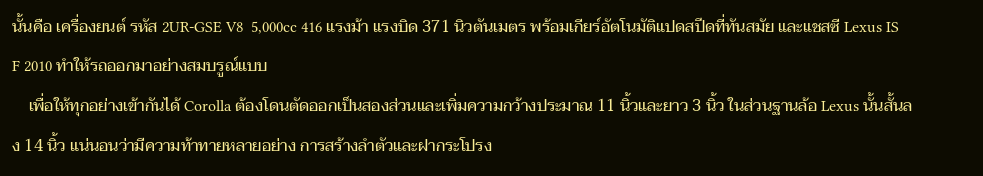นั้นคือ เครื่องยนต์ รหัส 2UR-GSE V8  5,000cc 416 แรงม้า แรงบิด 371 นิวตันเมตร พร้อมเกียร์อัตโนมัติแปดสปีดที่ทันสมัย และแชสซี Lexus IS F 2010 ทำให้รถออกมาอย่างสมบรูณ์แบบ
    เพื่อให้ทุกอย่างเข้ากันได้ Corolla ต้องโดนตัดออกเป็นสองส่วนและเพิ่มความกว้างประมาณ 11 นิ้วและยาว 3 นิ้ว ในส่วนฐานล้อ Lexus นั้นสั้นลง 14 นิ้ว แน่นอนว่ามีความท้าทายหลายอย่าง การสร้างลำตัวและฝากระโปรง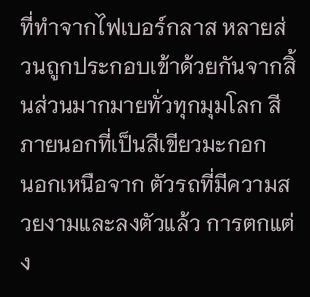ที่ทำจากไฟเบอร์กลาส หลายส่วนถูกประกอบเข้าด้วยกันจากสิ้นส่วนมากมายทั่วทุกมุมโลก สีภายนอกที่เป็นสีเขียวมะกอก
นอกเหนือจาก ตัวรถที่มีความสวยงามและลงตัวแล้ว การตกแต่ง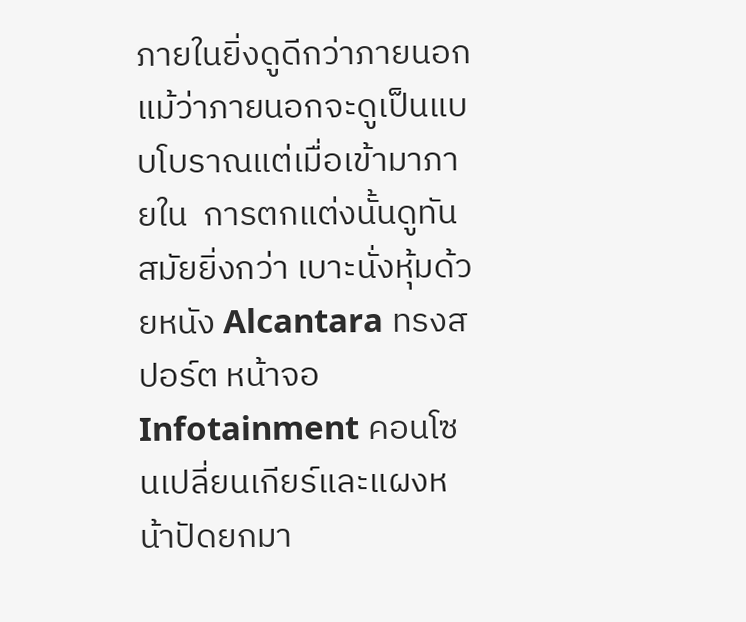ภายในยิ่งดูดีกว่าภายนอก แม้ว่าภายนอกจะดูเป็นแบบโบราณแต่เมื่อเข้ามาภายใน  การตกแต่งนั้นดูทันสมัยยิ่งกว่า เบาะนั่งหุ้มด้วยหนัง Alcantara ทรงสปอร์ต หน้าจอ Infotainment คอนโซนเปลี่ยนเกียร์และแผงหน้าปัดยกมา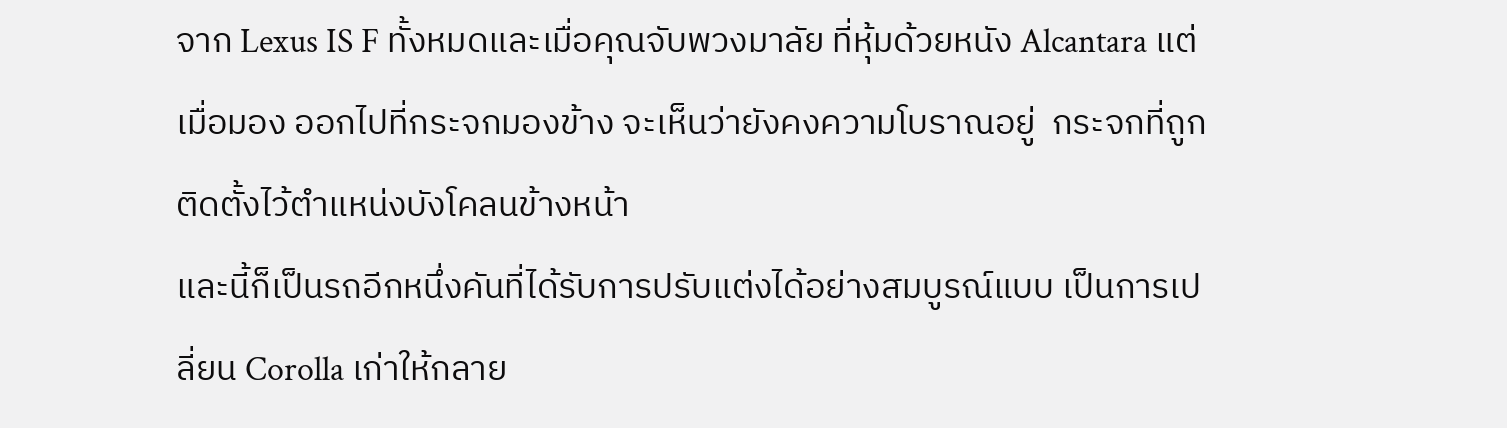จาก Lexus IS F ทั้งหมดและเมื่อคุณจับพวงมาลัย ที่หุ้มด้วยหนัง Alcantara แต่เมื่อมอง ออกไปที่กระจกมองข้าง จะเห็นว่ายังคงความโบราณอยู่  กระจกที่ถูกติดตั้งไว้ตำแหน่งบังโคลนข้างหน้า
และนี้ก็เป็นรถอีกหนึ่งคันที่ได้รับการปรับแต่งได้อย่างสมบูรณ์แบบ เป็นการเปลี่ยน Corolla เก่าให้กลาย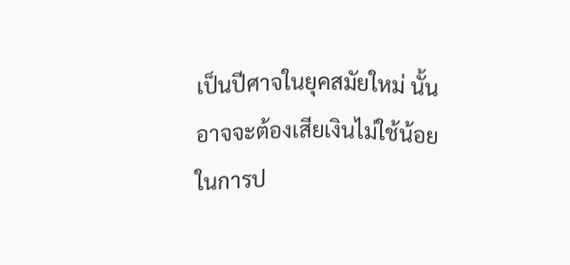เป็นปีศาจในยุคสมัยใหม่ นั้นอาจจะต้องเสียเงินไม่ใช้น้อยในการป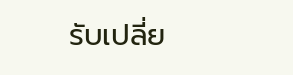รับเปลี่ย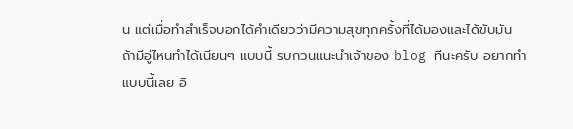น แต่เมื่อทำสำเร็จบอกได้คำเดียวว่ามีความสุขทุกครั้งที่ได้มองและได้ขับมัน
ถ้ามีอู่ไหนทำได้เนียนๆ แบบนี้ รบกวนแนะนำเจ้าของ blog ทีนะครับ อยากทำ แบบนี้เลย อิ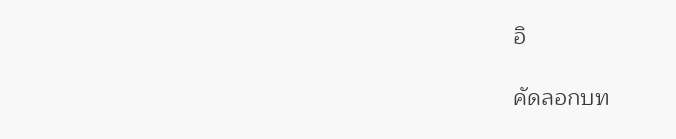อิ

คัดลอกบท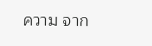ความ จาก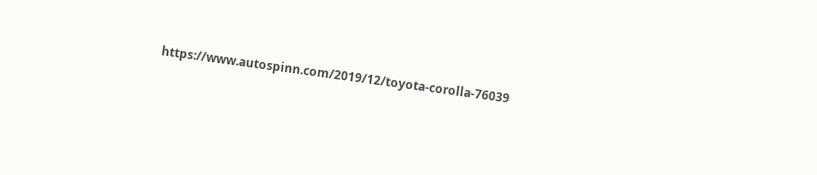https://www.autospinn.com/2019/12/toyota-corolla-76039